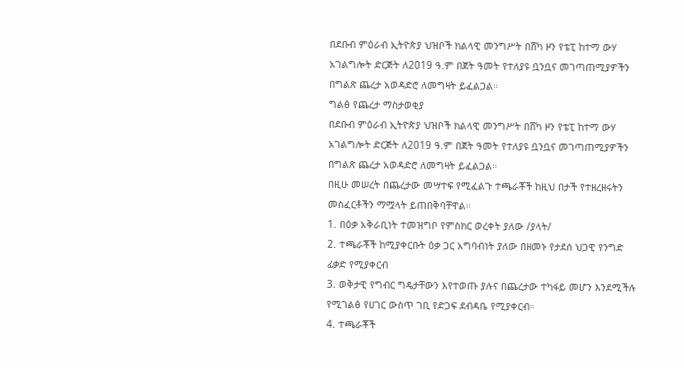በደቡብ ምዕራብ ኢትዮጵያ ህዝቦች ክልላዊ መንግሥት በሸካ ዞን የቴፒ ከተማ ውሃ አገልግሎት ድርጅት ለ2019 ዓ.ም በጀት ዓመት የተለያዩ ቧንቧና መገጣጠሚያዎችን በግልጽ ጨረታ አወዳድሮ ለመግዛት ይፈልጋል።
ግልፅ የጨረታ ማስታወቂያ
በደቡብ ምዕራብ ኢትዮጵያ ህዝቦች ክልላዊ መንግሥት በሸካ ዞን የቴፒ ከተማ ውሃ አገልግሎት ድርጅት ለ2019 ዓ.ም በጀት ዓመት የተለያዩ ቧንቧና መገጣጠሚያዎችን በግልጽ ጨረታ አወዳድሮ ለመግዛት ይፈልጋል።
በዚሁ መሠረት በጨረታው መሣተፍ የሚፈልጉ ተጫራቾች ከዚህ በታች የተዘረዘሩትን መስፈርቶችን ማሟላት ይጠበቅባቸዋል።
1. በዕቃ አቅራቢነት ተመዝግቦ የምስክር ወረቀት ያለው /ያላት/
2. ተጫራቾች ከሚያቀርቡት ዕቃ ጋር አግባብነት ያለው በዘመኑ የታደሰ ህጋዊ የንግድ ፊቃድ የሚያቀርብ
3. ወቅታዊ የግብር ግዴታቸውን እየተወጡ ያሉና በጨረታው ተካፋይ መሆን እንደሚችሉ የሚገልፅ የሀገር ውስጥ ገቢ የድጋፍ ደብዳቤ የሚያቀርብ።
4. ተጫራቾች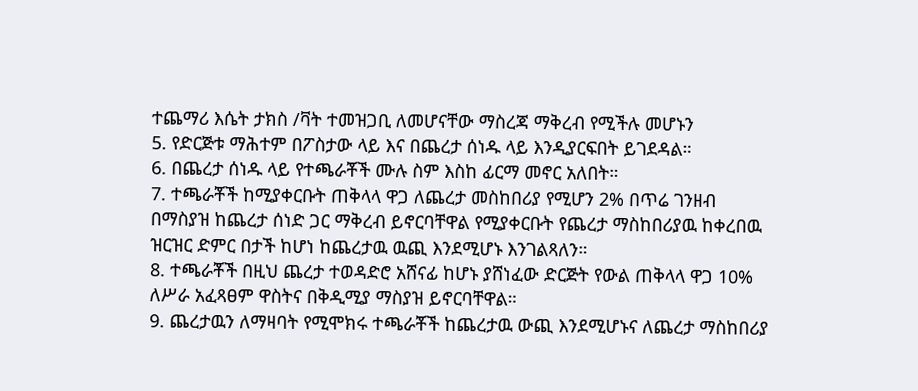ተጨማሪ እሴት ታክስ /ቫት ተመዝጋቢ ለመሆናቸው ማስረጃ ማቅረብ የሚችሉ መሆኑን
5. የድርጅቱ ማሕተም በፖስታው ላይ እና በጨረታ ሰነዱ ላይ እንዲያርፍበት ይገደዳል።
6. በጨረታ ሰነዱ ላይ የተጫራቾች ሙሉ ስም እስከ ፊርማ መኖር አለበት።
7. ተጫራቾች ከሚያቀርቡት ጠቅላላ ዋጋ ለጨረታ መስከበሪያ የሚሆን 2% በጥሬ ገንዘብ በማስያዝ ከጨረታ ሰነድ ጋር ማቅረብ ይኖርባቸዋል የሚያቀርቡት የጨረታ ማስከበሪያዉ ከቀረበዉ ዝርዝር ድምር በታች ከሆነ ከጨረታዉ ዉጪ እንደሚሆኑ እንገልጻለን።
8. ተጫራቾች በዚህ ጨረታ ተወዳድሮ አሸናፊ ከሆኑ ያሸነፈው ድርጅት የውል ጠቅላላ ዋጋ 10% ለሥራ አፈጻፀም ዋስትና በቅዲሚያ ማስያዝ ይኖርባቸዋል።
9. ጨረታዉን ለማዛባት የሚሞክሩ ተጫራቾች ከጨረታዉ ውጪ እንደሚሆኑና ለጨረታ ማስከበሪያ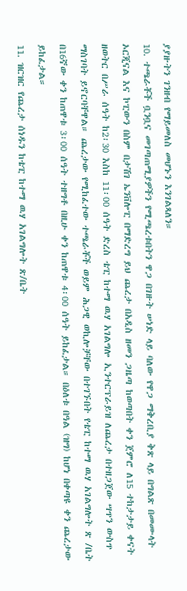ያያዙትን ገንዘብ የማይመለስ መሆኑን እንገልጻለን።
10. ተጫራቾች ቧንቧና መገጣጠሚያዎችን የሚጫረቱበትን ዋጋ በገዙት ሠነድ ላይ ባለው የዋጋ ማቅረቢያ ቅጽ ላይ በግልጽ በመሙላት ኦርጂናል እና ኮፒውን በስም በታሽገ ኤንቨሎፒ በማድረግ ይህ ጨረታ በአዲስ ዘመን ጋዜጣ ከወጣበት ቀን ጀምሮ ለ15 ተከታታይ ቀናት ዘወትር በሥራ ሰዓት ከ2፡30 እስከ 11፡00 ሰዓት ድረስ ቴፒ ከተማ ዉሃ አገልግሎ ኢንተርፕራይዝ ለጨረታ በተዘጋጀው ሣጥን ውስጥ ማስገባት ይኖርባቸዋል። ጨረታው የሚከፈተው ተጫራቾች ወይም ሕጋዊ ወኪሎቻቸው በተገኙበት የቴፒ ከተማ ዉሃ አገልግሎት ጽ /ቤት በ16ኛው ቀን ከጠዋቱ 3፡00 ሰዓት ተዘግቶ በዚሁ ቀን ከጠዋቱ 4፡00 ሰዓት ይከፈታል። በዕለቱ በዓል (ዝግ) ከሆነ በቀጣዩ ቀን ጨረታው ይከፈታል።
11. ዝርዝር የጨረታ ሰነዱን ከቴፒ ከተማ ዉሃ አገልግሎት ጽ/ቤት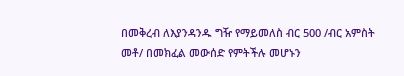በመቅረብ ለእያንዳንዱ ግዥ የማይመለስ ብር 500 /ብር አምስት መቶ/ በመክፈል መውሰድ የምትችሉ መሆኑን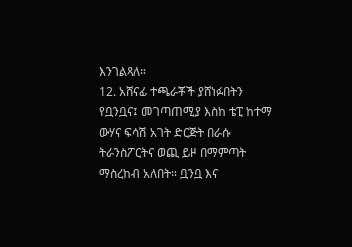እንገልጻለ።
12. አሸናፊ ተጫራቾች ያሸነፉበትን የቧንቧና፤ መገጣጠሚያ እስከ ቴፒ ከተማ ውሃና ፍሳሽ አገት ድርጅት በራሱ ትራንስፖርትና ወጪ ይዞ በማምጣት ማስረከብ አለበት። ቧንቧ እና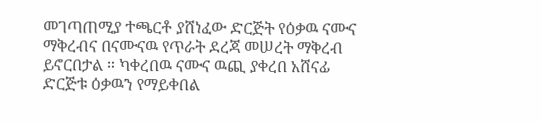መገጣጠሚያ ተጫርቶ ያሸነፈው ድርጅት የዕቃዉ ናሙና ማቅረብና በናሙናዉ የጥራት ደረጃ መሠረት ማቅረብ ይኖርበታል ። ካቀረበዉ ናሙና ዉጪ ያቀረበ አሸናፊ ድርጅቱ ዕቃዉን የማይቀበል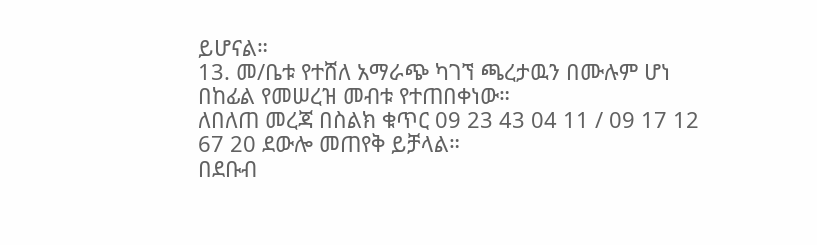ይሆናል።
13. መ/ቤቱ የተሸለ አማራጭ ካገኘ ጫረታዉን በሙሉም ሆነ በከፊል የመሠረዝ መብቱ የተጠበቀነው።
ለበለጠ መረጃ በስልክ ቁጥር 09 23 43 04 11 / 09 17 12 67 20 ደውሎ መጠየቅ ይቻላል።
በደቡብ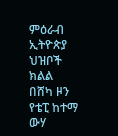ምዕራብ ኢትዮጵያ ህዝቦች ክልል በሸካ ዞን የቴፒ ከተማ ውሃ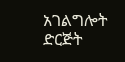አገልግሎት ድርጅት